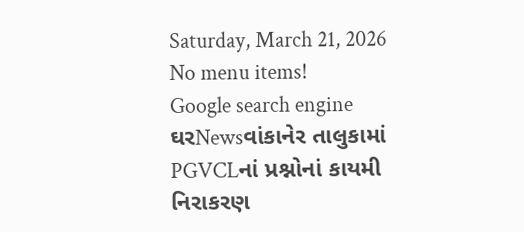Saturday, March 21, 2026
No menu items!
Google search engine
ઘરNewsવાંકાનેર તાલુકામાં PGVCLનાં પ્રશ્નોનાં કાયમી નિરાકરણ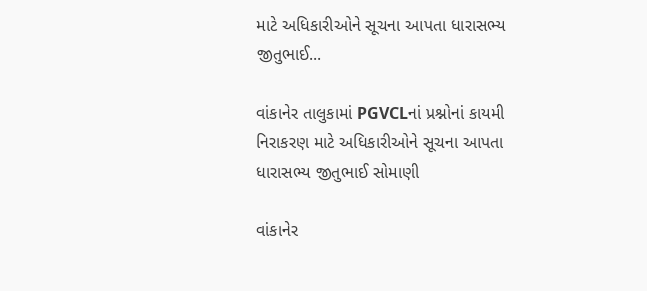માટે અધિકારીઓને સૂચના આપતા ધારાસભ્ય જીતુભાઈ...

વાંકાનેર તાલુકામાં PGVCLનાં પ્રશ્નોનાં કાયમી નિરાકરણ માટે અધિકારીઓને સૂચના આપતા ધારાસભ્ય જીતુભાઈ સોમાણી

વાંકાનેર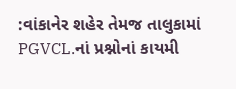:વાંકાનેર શહેર તેમજ તાલુકામાં PGVCL.નાં પ્રશ્નોનાં કાયમી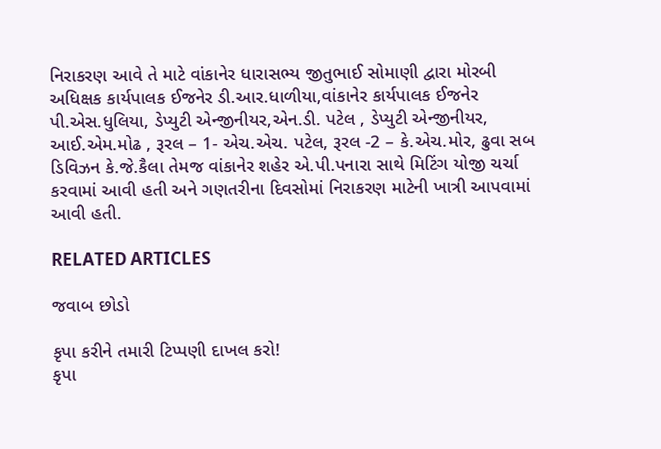નિરાકરણ આવે તે માટે વાંકાનેર ધારાસભ્ય જીતુભાઈ સોમાણી દ્વારા મોરબી અધિક્ષક કાર્યપાલક ઈજનેર ડી.આર.ધાળીયા,વાંકાનેર કાર્યપાલક ઈજનેર પી.એસ.ધુલિયા, ડેપ્યુટી એન્જીનીયર,એન.ડી. પટેલ , ડેપ્યુટી એન્જીનીયર, આઈ.એમ.મોઢ , રૂરલ – 1- એચ.એચ. પટેલ, રૂરલ -2 – કે.એચ.મોર, ઢુવા સબ ડિવિઝન કે.જે.કૈલા તેમજ વાંકાનેર શહેર એ.પી.પનારા સાથે મિટિંગ યોજી ચર્ચા કરવામાં આવી હતી અને ગણતરીના દિવસોમાં નિરાકરણ માટેની ખાત્રી આપવામાં આવી હતી.

RELATED ARTICLES

જવાબ છોડો

કૃપા કરીને તમારી ટિપ્પણી દાખલ કરો!
કૃપા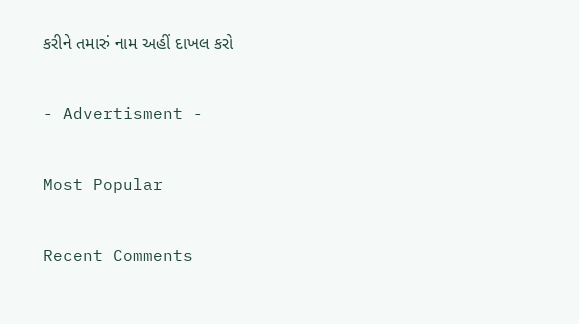કરીને તમારું નામ અહીં દાખલ કરો

- Advertisment -

Most Popular

Recent Comments